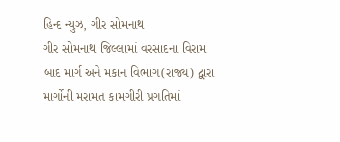હિન્દ ન્યુઝ, ગીર સોમનાથ
ગીર સોમનાથ જિલ્લામાં વરસાદના વિરામ બાદ માર્ગ અને મકાન વિભાગ(રાજ્ય) દ્વારા માર્ગોની મરામત કામગીરી પ્રગતિમાં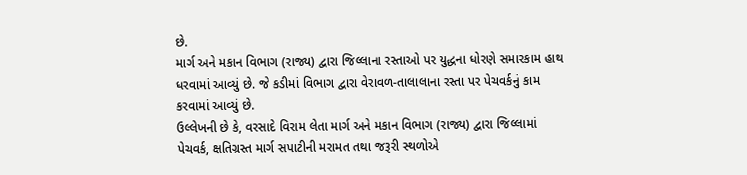છે.
માર્ગ અને મકાન વિભાગ (રાજ્ય) દ્વારા જિલ્લાના રસ્તાઓ પર યુદ્ધના ધોરણે સમારકામ હાથ ધરવામાં આવ્યું છે. જે કડીમાં વિભાગ દ્વારા વેરાવળ-તાલાલાના રસ્તા પર પેચવર્કનું કામ કરવામાં આવ્યું છે.
ઉલ્લેખની છે કે, વરસાદે વિરામ લેતા માર્ગ અને મકાન વિભાગ (રાજ્ય) દ્વારા જિલ્લામાં પેચવર્ક, ક્ષતિગ્રસ્ત માર્ગ સપાટીની મરામત તથા જરૂરી સ્થળોએ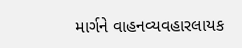માર્ગને વાહનવ્યવહારલાયક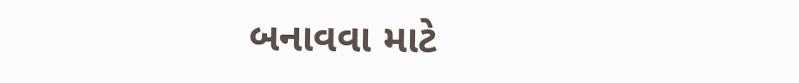બનાવવા માટે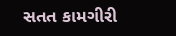સતત કામગીરી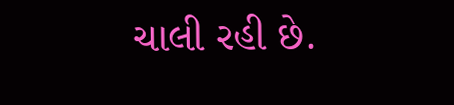ચાલી રહી છે.